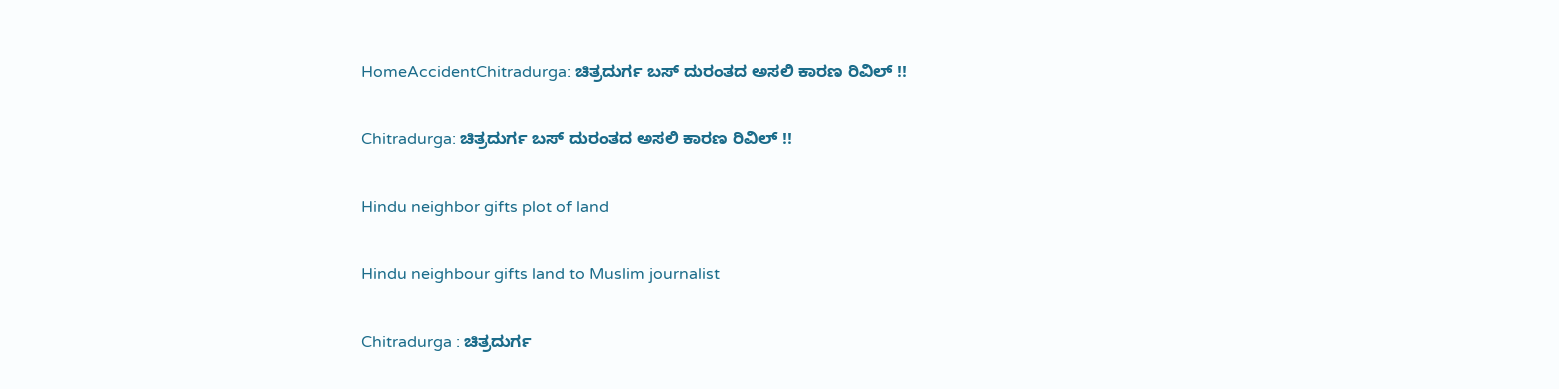HomeAccidentChitradurga: ಚಿತ್ರದುರ್ಗ ಬಸ್ ದುರಂತದ ಅಸಲಿ ಕಾರಣ ರಿವಿಲ್ !!

Chitradurga: ಚಿತ್ರದುರ್ಗ ಬಸ್ ದುರಂತದ ಅಸಲಿ ಕಾರಣ ರಿವಿಲ್ !!

Hindu neighbor gifts plot of land

Hindu neighbour gifts land to Muslim journalist

Chitradurga : ಚಿತ್ರದುರ್ಗ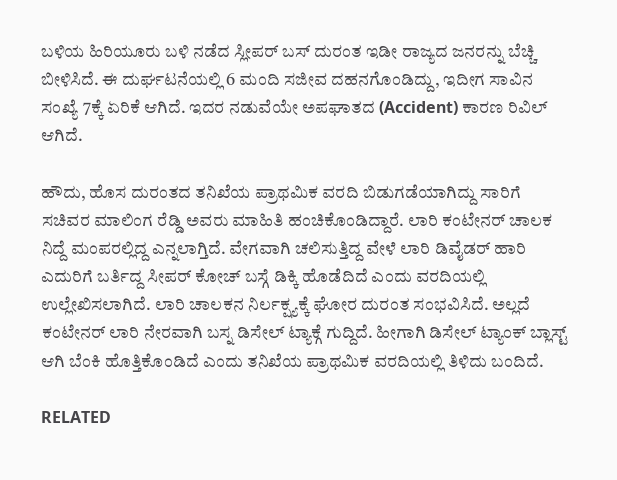ಬಳಿಯ ಹಿರಿಯೂರು ಬಳಿ ನಡೆದ ಸ್ಲೀಪರ್ ಬಸ್ ದುರಂತ ಇಡೀ ರಾಜ್ಯದ ಜನರನ್ನು ಬೆಚ್ಚಿ ಬೀಳಿಸಿದೆ. ಈ ದುರ್ಘಟನೆಯಲ್ಲಿ 6 ಮಂದಿ ಸಜೀವ ದಹನಗೊಂಡಿದ್ದು, ಇದೀಗ ಸಾವಿನ ಸಂಖ್ಯೆ 7ಕ್ಕೆ ಏರಿಕೆ ಆಗಿದೆ. ಇದರ ನಡುವೆಯೇ ಅಪಘಾತದ (Accident) ಕಾರಣ ರಿವಿಲ್ ಆಗಿದೆ.

ಹೌದು, ಹೊಸ ದುರಂತದ ತನಿಖೆಯ ಪ್ರಾಥಮಿಕ ವರದಿ ಬಿಡುಗಡೆಯಾಗಿದ್ದು ಸಾರಿಗೆ ಸಚಿವರ ಮಾಲಿಂಗ ರೆಡ್ಡಿ ಅವರು ಮಾಹಿತಿ ಹಂಚಿಕೊಂಡಿದ್ದಾರೆ. ಲಾರಿ ಕಂಟೇನರ್ ಚಾಲಕ ನಿದ್ದೆ ಮಂಪರಲ್ಲಿದ್ದ ಎನ್ನಲಾಗ್ತಿದೆ. ವೇಗವಾಗಿ ಚಲಿಸುತ್ತಿದ್ದ ವೇಳೆ ಲಾರಿ ಡಿವೈಡರ್ ಹಾರಿ ಎದುರಿಗೆ ಬರ್ತಿದ್ದ ಸೀಪರ್ ಕೋಚ್ ಬಸ್ಗೆ ಡಿಕ್ಕಿ ಹೊಡೆದಿದೆ ಎಂದು ವರದಿಯಲ್ಲಿ ಉಲ್ಲೇಖಿಸಲಾಗಿದೆ. ಲಾರಿ ಚಾಲಕನ ನಿರ್ಲಕ್ಷ್ಯಕ್ಕೆ ಘೋರ ದುರಂತ ಸಂಭವಿಸಿದೆ. ಅಲ್ಲದೆ ಕಂಟೇನರ್ ಲಾರಿ ನೇರವಾಗಿ ಬಸ್ನ ಡಿಸೇಲ್ ಟ್ಯಾಕ್ಗೆ ಗುದ್ದಿದೆ. ಹೀಗಾಗಿ ಡಿಸೇಲ್ ಟ್ಯಾಂಕ್ ಬ್ಲಾಸ್ಟ್ ಆಗಿ ಬೆಂಕಿ ಹೊತ್ತಿಕೊಂಡಿದೆ ಎಂದು ತನಿಖೆಯ ಪ್ರಾಥಮಿಕ ವರದಿಯಲ್ಲಿ ತಿಳಿದು ಬಂದಿದೆ.

RELATED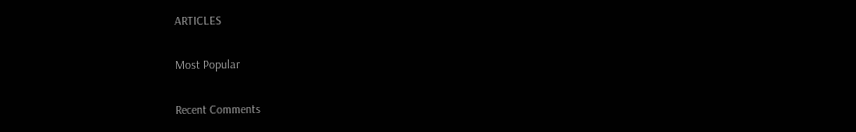ARTICLES

Most Popular

Recent Comments